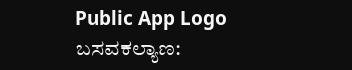Public App Logo
ಬಸವಕಲ್ಯಾಣ: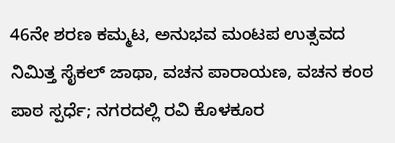46ನೇ ಶರಣ ಕಮ್ಮಟ, ಅನುಭವ ಮಂಟಪ ಉತ್ಸವದ ನಿಮಿತ್ತ ಸೈಕಲ್ ಜಾಥಾ, ವಚನ ಪಾರಾಯಣ, ವಚನ ಕಂಠ ಪಾಠ ಸ್ಪರ್ಧೆ; ನಗರದಲ್ಲಿ ರವಿ ಕೊಳಕೂರ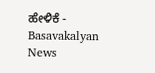ಹೇಳಿಕೆ - Basavakalyan News